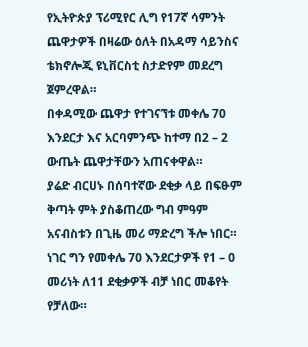የኢትዮጵያ ፕሪሚየር ሊግ የ17ኛ ሳምንት ጨዋታዎች በዛሬው ዕለት በአዳማ ሳይንስና ቴክኖሎጂ ዩኒቨርስቲ ስታድየም መደረግ ጀምረዋል።
በቀዳሚው ጨዋታ የተገናኘቱ መቀሌ 70 እንደርታ እና አርባምንጭ ከተማ በ2 – 2 ውጤት ጨዋታቸውን አጠናቀዋል።
ያሬድ ብርሀኑ በሰባተኛው ደቂቃ ላይ በፍፁም ቅጣት ምት ያስቆጠረው ግብ ምዓም አናብስቱን በጊዜ መሪ ማድረግ ችሎ ነበር።
ነገር ግን የመቀሌ 70 እንደርታዎች የ1 – 0 መሪነት ለ11 ደቂቃዎች ብቻ ነበር መቆየት የቻለው።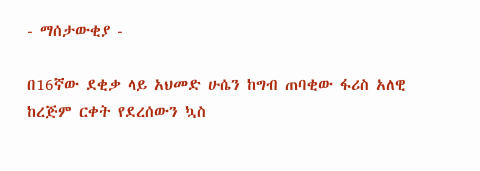- ማሰታውቂያ -

በ16ኛው ደቂቃ ላይ አህመድ ሁሴን ከግብ ጠባቂው ፋሪስ አለዊ ከረጅም ርቀት የደረሰውን ኳስ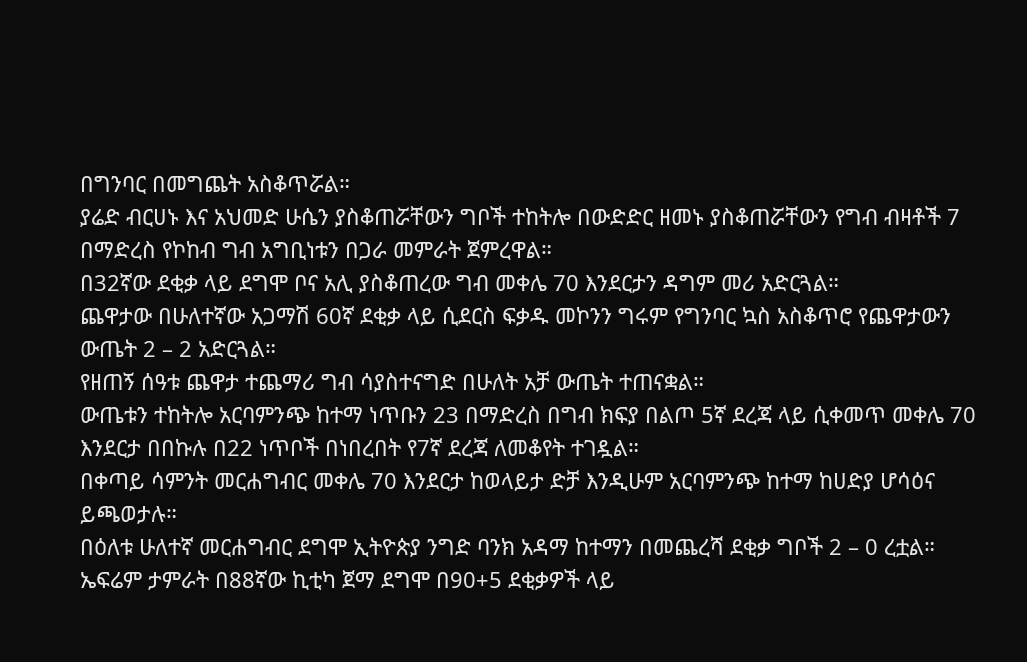በግንባር በመግጨት አስቆጥሯል።
ያሬድ ብርሀኑ እና አህመድ ሁሴን ያስቆጠሯቸውን ግቦች ተከትሎ በውድድር ዘመኑ ያስቆጠሯቸውን የግብ ብዛቶች 7 በማድረስ የኮከብ ግብ አግቢነቱን በጋራ መምራት ጀምረዋል።
በ32ኛው ደቂቃ ላይ ደግሞ ቦና አሊ ያስቆጠረው ግብ መቀሌ 70 እንደርታን ዳግም መሪ አድርጓል።
ጨዋታው በሁለተኛው አጋማሽ 60ኛ ደቂቃ ላይ ሲደርስ ፍቃዱ መኮንን ግሩም የግንባር ኳስ አስቆጥሮ የጨዋታውን ውጤት 2 – 2 አድርጓል።
የዘጠኝ ሰዓቱ ጨዋታ ተጨማሪ ግብ ሳያስተናግድ በሁለት አቻ ውጤት ተጠናቋል።
ውጤቱን ተከትሎ አርባምንጭ ከተማ ነጥቡን 23 በማድረስ በግብ ክፍያ በልጦ 5ኛ ደረጃ ላይ ሲቀመጥ መቀሌ 70 እንደርታ በበኩሉ በ22 ነጥቦች በነበረበት የ7ኛ ደረጃ ለመቆየት ተገዷል።
በቀጣይ ሳምንት መርሐግብር መቀሌ 70 እንደርታ ከወላይታ ድቻ እንዲሁም አርባምንጭ ከተማ ከሀድያ ሆሳዕና ይጫወታሉ።
በዕለቱ ሁለተኛ መርሐግብር ደግሞ ኢትዮጵያ ንግድ ባንክ አዳማ ከተማን በመጨረሻ ደቂቃ ግቦች 2 – 0 ረቷል።
ኤፍሬም ታምራት በ88ኛው ኪቲካ ጀማ ደግሞ በ90+5 ደቂቃዎች ላይ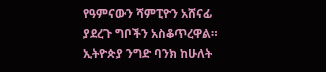የዓምናውን ሻምፒዮን አሸናፊ ያደረጉ ግቦችን አስቆጥረዋል።
ኢትዮጵያ ንግድ ባንክ ከሁለት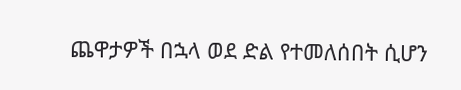ጨዋታዎች በኋላ ወደ ድል የተመለሰበት ሲሆን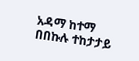አዳማ ከተማ በበኩሉ ተከታታይ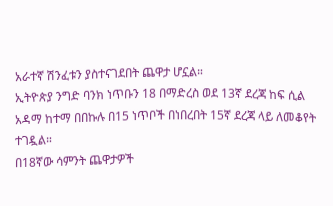አራተኛ ሽንፈቱን ያስተናገደበት ጨዋታ ሆኗል።
ኢትዮጵያ ንግድ ባንክ ነጥቡን 18 በማድረስ ወደ 13ኛ ደረጃ ከፍ ሲል አዳማ ከተማ በበኩሉ በ15 ነጥቦች በነበረበት 15ኛ ደረጃ ላይ ለመቆየት ተገዷል።
በ18ኛው ሳምንት ጨዋታዎች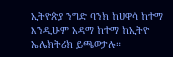ኢትዮጵያ ንግድ ባንክ ከሀዋሳ ከተማ እንዲሁም አዳማ ከተማ ከኢትዮ ኤሌክትሪክ ይጫወታሉ።